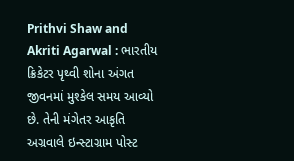Prithvi Shaw and Akriti Agarwal : ભારતીય ક્રિકેટર પૃથ્વી શોના અંગત જીવનમાં મુશ્કેલ સમય આવ્યો છે. તેની મંગેતર આકૃતિ અગ્રવાલે ઇન્સ્ટાગ્રામ પોસ્ટ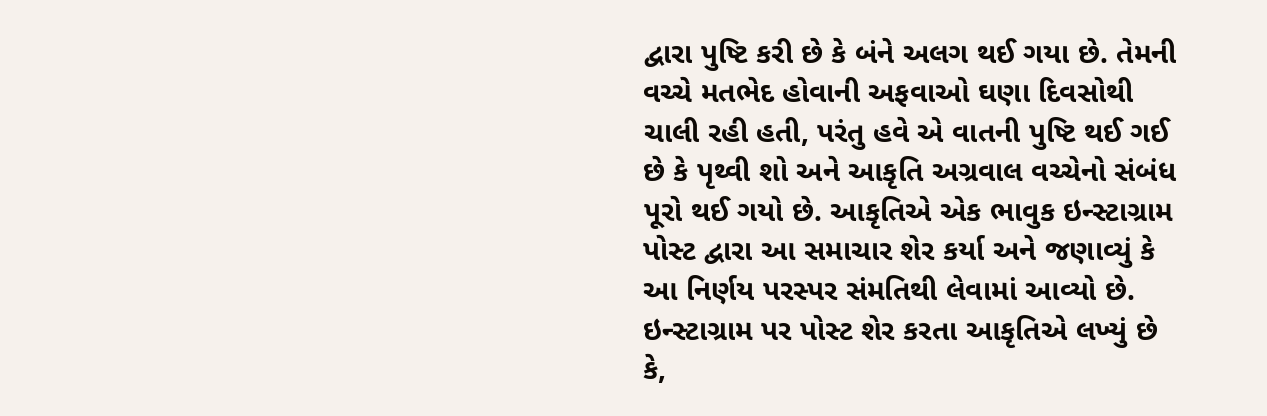દ્વારા પુષ્ટિ કરી છે કે બંને અલગ થઈ ગયા છે. તેમની વચ્ચે મતભેદ હોવાની અફવાઓ ઘણા દિવસોથી ચાલી રહી હતી, પરંતુ હવે એ વાતની પુષ્ટિ થઈ ગઈ છે કે પૃથ્વી શો અને આકૃતિ અગ્રવાલ વચ્ચેનો સંબંધ પૂરો થઈ ગયો છે. આકૃતિએ એક ભાવુક ઇન્સ્ટાગ્રામ પોસ્ટ દ્વારા આ સમાચાર શેર કર્યા અને જણાવ્યું કે આ નિર્ણય પરસ્પર સંમતિથી લેવામાં આવ્યો છે.
ઇન્સ્ટાગ્રામ પર પોસ્ટ શેર કરતા આકૃતિએ લખ્યું છે કે,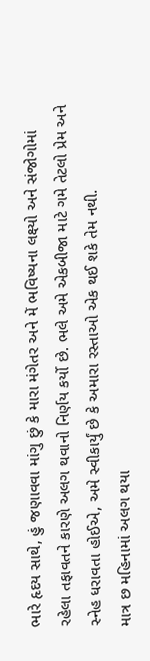ભારે હૃદય સાથે, હું જણાવવા માંગુ છું કે મારા મંગેતર અને મેં ભવિષ્યના લક્ષ્યો અને સંજોગોમાં રહેલા તફાવતને કારણે અલગ થવાનો નિર્ણય કર્યો છે. ભલે અમે એકબીજા માટે ગમે તેટલો પ્રેમ અને સ્નેહ ધરાવતા હોઈએ, અમે સ્વીકાર્યું છે કે અમારા રસ્તાઓ એક થઈ શકે તેમ નથી.
માત્ર છ મહિનામાં અલગ થયા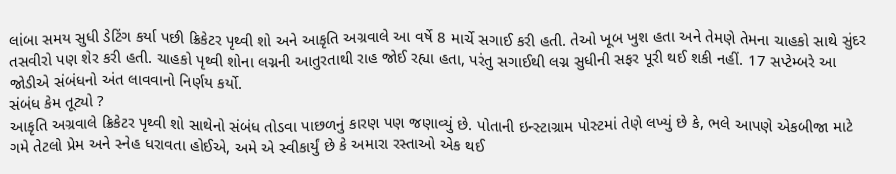લાંબા સમય સુધી ડેટિંગ કર્યા પછી ક્રિકેટર પૃથ્વી શો અને આકૃતિ અગ્રવાલે આ વર્ષે 8 માર્ચે સગાઈ કરી હતી. તેઓ ખૂબ ખુશ હતા અને તેમણે તેમના ચાહકો સાથે સુંદર તસવીરો પણ શેર કરી હતી. ચાહકો પૃથ્વી શોના લગ્નની આતુરતાથી રાહ જોઈ રહ્યા હતા, પરંતુ સગાઈથી લગ્ન સુધીની સફર પૂરી થઈ શકી નહીં. 17 સપ્ટેમ્બરે આ જોડીએ સંબંધનો અંત લાવવાનો નિર્ણય કર્યો.
સંબંધ કેમ તૂટ્યો ?
આકૃતિ અગ્રવાલે ક્રિકેટર પૃથ્વી શો સાથેનો સંબંધ તોડવા પાછળનું કારણ પણ જણાવ્યું છે. પોતાની ઇન્સ્ટાગ્રામ પોસ્ટમાં તેણે લખ્યું છે કે, ભલે આપણે એકબીજા માટે ગમે તેટલો પ્રેમ અને સ્નેહ ધરાવતા હોઈએ, અમે એ સ્વીકાર્યું છે કે અમારા રસ્તાઓ એક થઈ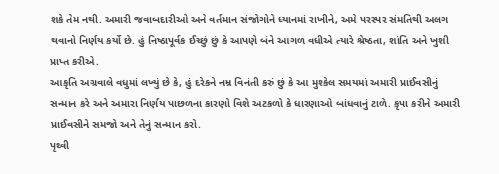શકે તેમ નથી. અમારી જવાબદારીઓ અને વર્તમાન સંજોગોને ધ્યાનમાં રાખીને, અમે પરસ્પર સંમતિથી અલગ થવાનો નિર્ણય કર્યો છે. હું નિષ્ઠાપૂર્વક ઈચ્છું છું કે આપણે બંને આગળ વધીએ ત્યારે શ્રેષ્ઠતા, શાંતિ અને ખુશી પ્રાપ્ત કરીએ.
આકૃતિ અગ્રવાલે વધુમાં લખ્યું છે કે, હું દરેકને નમ્ર વિનંતી કરું છું કે આ મુશ્કેલ સમયમાં અમારી પ્રાઈવસીનું સન્માન કરે અને અમારા નિર્ણય પાછળના કારણો વિશે અટકળો કે ધારણાઓ બાંધવાનું ટાળે. કૃપા કરીને અમારી પ્રાઈવસીને સમજો અને તેનું સન્માન કરો.
પૃથ્વી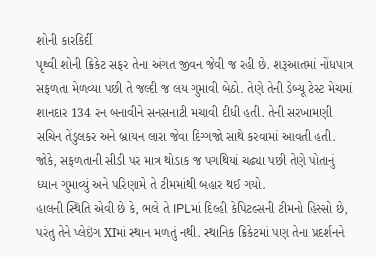શોની કારકિર્દી
પૃથ્વી શોની ક્રિકેટ સફર તેના અંગત જીવન જેવી જ રહી છે. શરૂઆતમાં નોંધપાત્ર સફળતા મેળવ્યા પછી તે જલ્દી જ લય ગુમાવી બેઠો. તેણે તેની ડેબ્યૂ ટેસ્ટ મેચમાં શાનદાર 134 રન બનાવીને સનસનાટી મચાવી દીધી હતી. તેની સરખામણી સચિન તેંડુલકર અને બ્રાયન લારા જેવા દિગ્ગજો સાથે કરવામાં આવતી હતી. જોકે, સફળતાની સીડી પર માત્ર થોડાક જ પગથિયાં ચઢ્યા પછી તેણે પોતાનું ધ્યાન ગુમાવ્યું અને પરિણામે તે ટીમમાંથી બહાર થઈ ગયો.
હાલની સ્થિતિ એવી છે કે, ભલે તે IPLમાં દિલ્હી કેપિટલ્સની ટીમનો હિસ્સો છે, પરંતુ તેને પ્લેઇંગ XIમાં સ્થાન મળતું નથી. સ્થાનિક ક્રિકેટમાં પણ તેના પ્રદર્શનને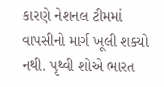કારણે નેશનલ ટીમમાં વાપસીનો માર્ગ ખૂલી શક્યો નથી. પૃથ્વી શોએ ભારત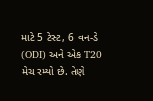માટે 5 ટેસ્ટ, 6 વન-ડે (ODI) અને એક T20 મેચ રમ્યો છે. તેણે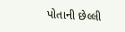પોતાની છેલ્લી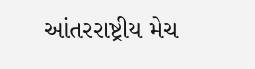આંતરરાષ્ટ્રીય મેચ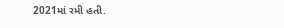2021માં રમી હતી.